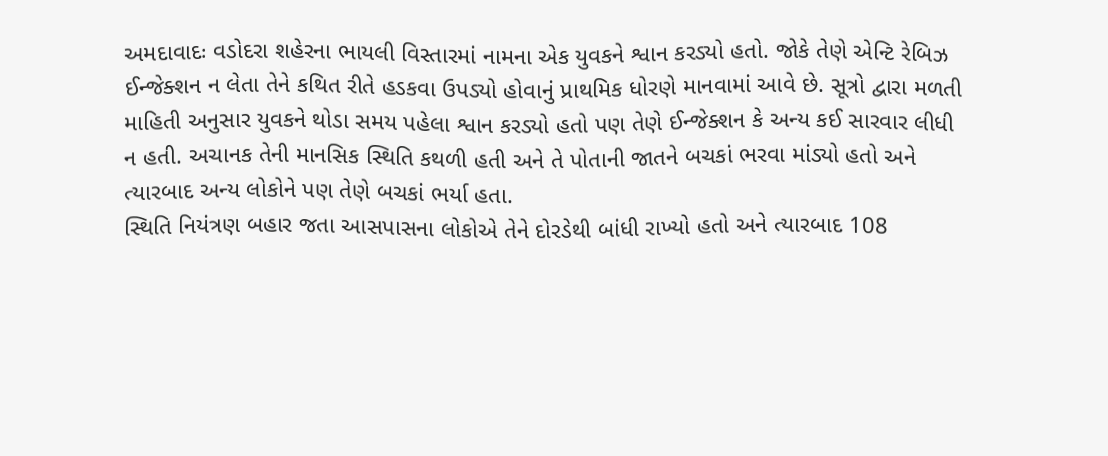અમદાવાદઃ વડોદરા શહેરના ભાયલી વિસ્તારમાં નામના એક યુવકને શ્વાન કરડ્યો હતો. જોકે તેણે એન્ટિ રેબિઝ ઈન્જેક્શન ન લેતા તેને કથિત રીતે હડકવા ઉપડ્યો હોવાનું પ્રાથમિક ધોરણે માનવામાં આવે છે. સૂત્રો દ્વારા મળતી માહિતી અનુસાર યુવકને થોડા સમય પહેલા શ્વાન કરડ્યો હતો પણ તેણે ઈન્જેક્શન કે અન્ય કઈ સારવાર લીધી ન હતી. અચાનક તેની માનસિક સ્થિતિ કથળી હતી અને તે પોતાની જાતને બચકાં ભરવા માંડ્યો હતો અને ત્યારબાદ અન્ય લોકોને પણ તેણે બચકાં ભર્યા હતા.
સ્થિતિ નિયંત્રણ બહાર જતા આસપાસના લોકોએ તેને દોરડેથી બાંધી રાખ્યો હતો અને ત્યારબાદ 108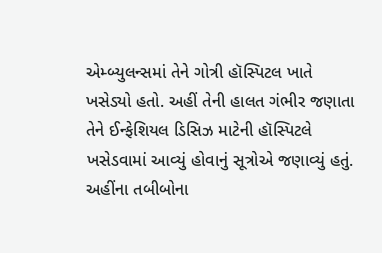એમ્બ્યુલન્સમાં તેને ગોત્રી હૉસ્પિટલ ખાતે ખસેડ્યો હતો. અહીં તેની હાલત ગંભીર જણાતા તેને ઈન્ફેશિયલ ડિસિઝ માટેની હૉસ્પિટલે ખસેડવામાં આવ્યું હોવાનું સૂત્રોએ જણાવ્યું હતું.
અહીંના તબીબોના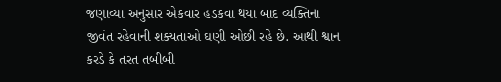જણાવ્યા અનુસાર એકવાર હડકવા થયા બાદ વ્યક્તિના જીવંત રહેવાની શક્યતાઓ ઘણી ઓછી રહે છે. આથી શ્વાન કરડે કે તરત તબીબી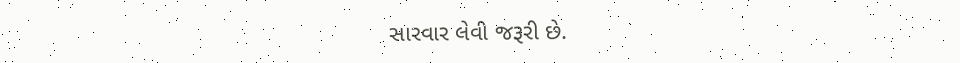સારવાર લેવી જરૂરી છે.